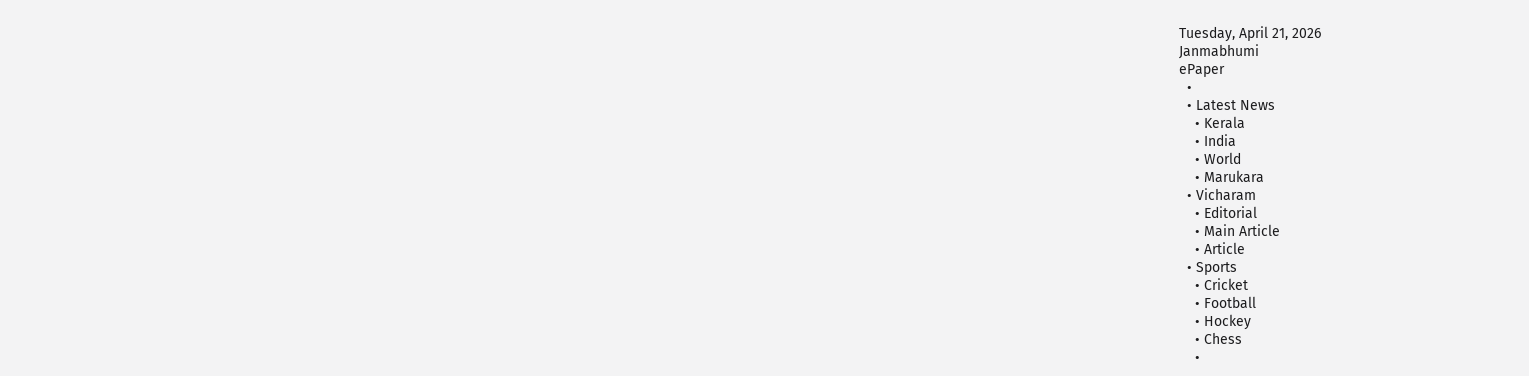Tuesday, April 21, 2026
Janmabhumi
ePaper
  •
  • Latest News
    • Kerala
    • India
    • World
    • Marukara
  • Vicharam
    • Editorial
    • Main Article
    • Article
  • Sports
    • Cricket
    • Football
    • Hockey
    • Chess
    •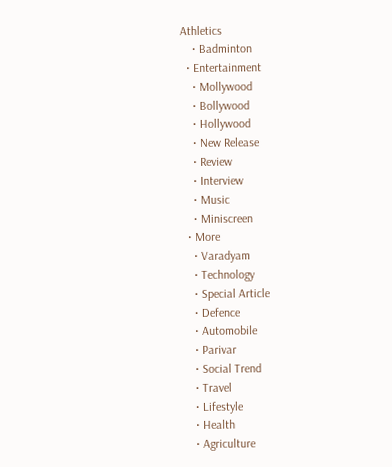Athletics
    • Badminton
  • Entertainment
    • Mollywood
    • Bollywood
    • Hollywood
    • New Release
    • Review
    • Interview
    • Music
    • Miniscreen
  • More
    • Varadyam
    • Technology
    • Special Article
    • Defence
    • Automobile
    • Parivar
    • Social Trend
    • Travel
    • Lifestyle
    • Health
    • Agriculture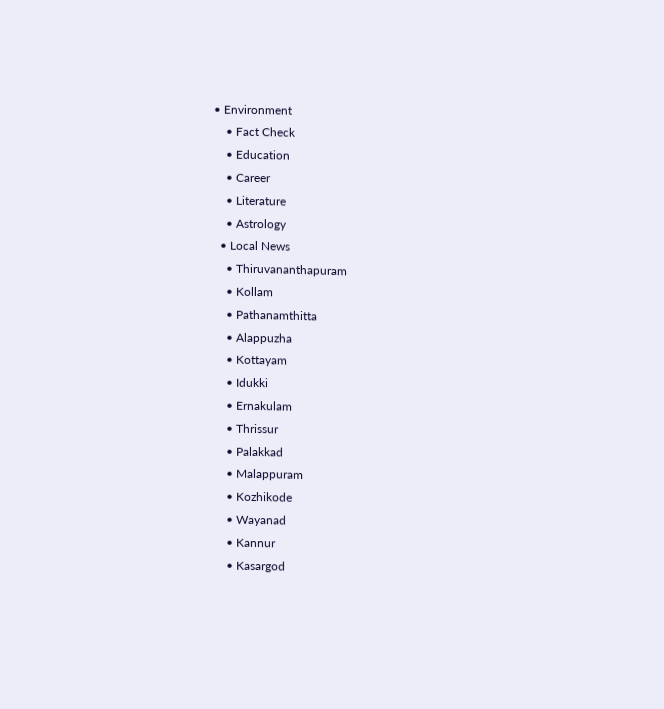• Environment
    • Fact Check
    • Education
    • Career
    • Literature
    • Astrology
  • Local News
    • Thiruvananthapuram
    • Kollam
    • Pathanamthitta
    • Alappuzha
    • Kottayam
    • Idukki
    • Ernakulam
    • Thrissur
    • Palakkad
    • Malappuram
    • Kozhikode
    • Wayanad
    • Kannur
    • Kasargod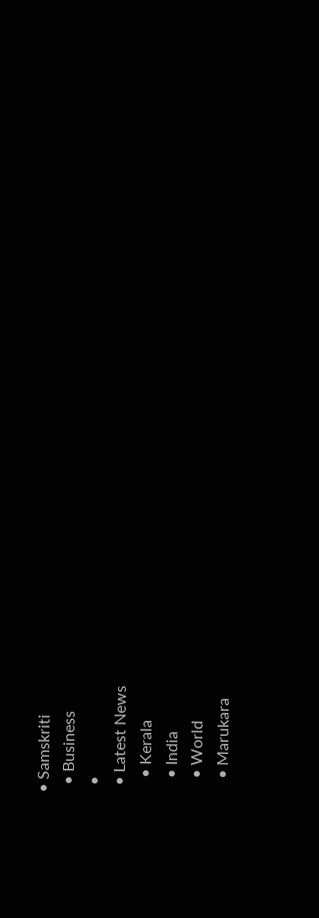• Samskriti
  • Business
  •
  • Latest News
    • Kerala
    • India
    • World
    • Marukara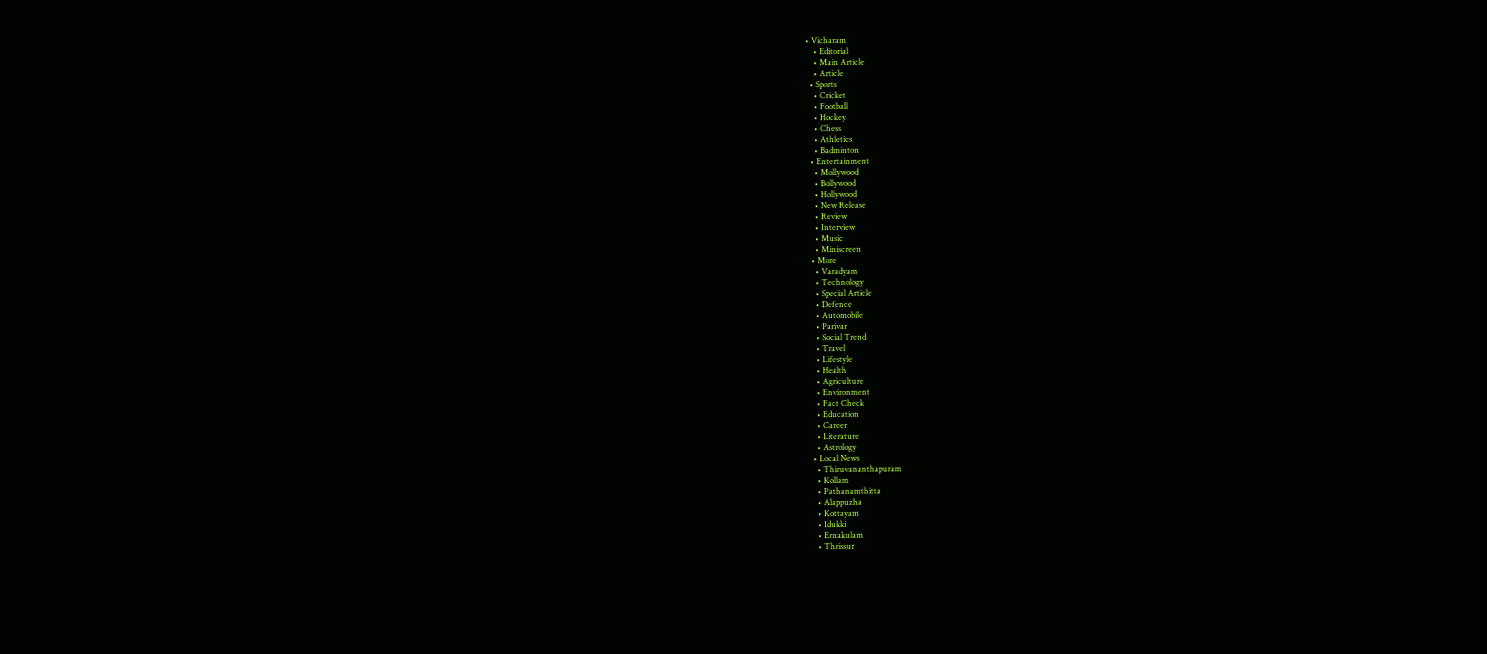• Vicharam
    • Editorial
    • Main Article
    • Article
  • Sports
    • Cricket
    • Football
    • Hockey
    • Chess
    • Athletics
    • Badminton
  • Entertainment
    • Mollywood
    • Bollywood
    • Hollywood
    • New Release
    • Review
    • Interview
    • Music
    • Miniscreen
  • More
    • Varadyam
    • Technology
    • Special Article
    • Defence
    • Automobile
    • Parivar
    • Social Trend
    • Travel
    • Lifestyle
    • Health
    • Agriculture
    • Environment
    • Fact Check
    • Education
    • Career
    • Literature
    • Astrology
  • Local News
    • Thiruvananthapuram
    • Kollam
    • Pathanamthitta
    • Alappuzha
    • Kottayam
    • Idukki
    • Ernakulam
    • Thrissur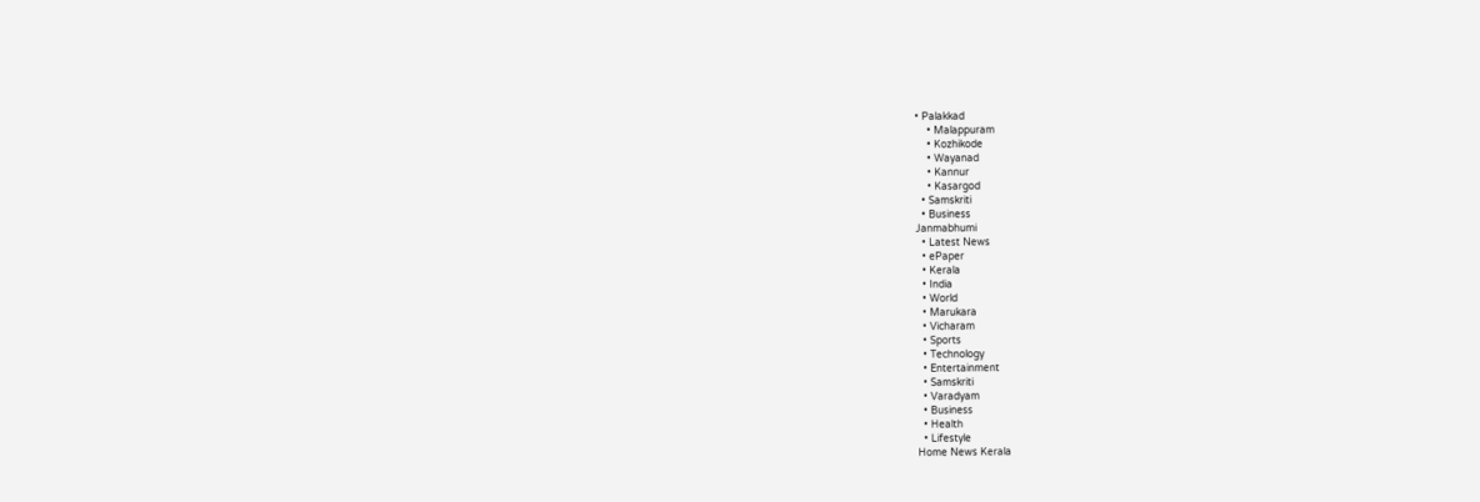• Palakkad
    • Malappuram
    • Kozhikode
    • Wayanad
    • Kannur
    • Kasargod
  • Samskriti
  • Business
Janmabhumi
  • Latest News
  • ePaper
  • Kerala
  • India
  • World
  • Marukara
  • Vicharam
  • Sports
  • Technology
  • Entertainment
  • Samskriti
  • Varadyam
  • Business
  • Health
  • Lifestyle
Home News Kerala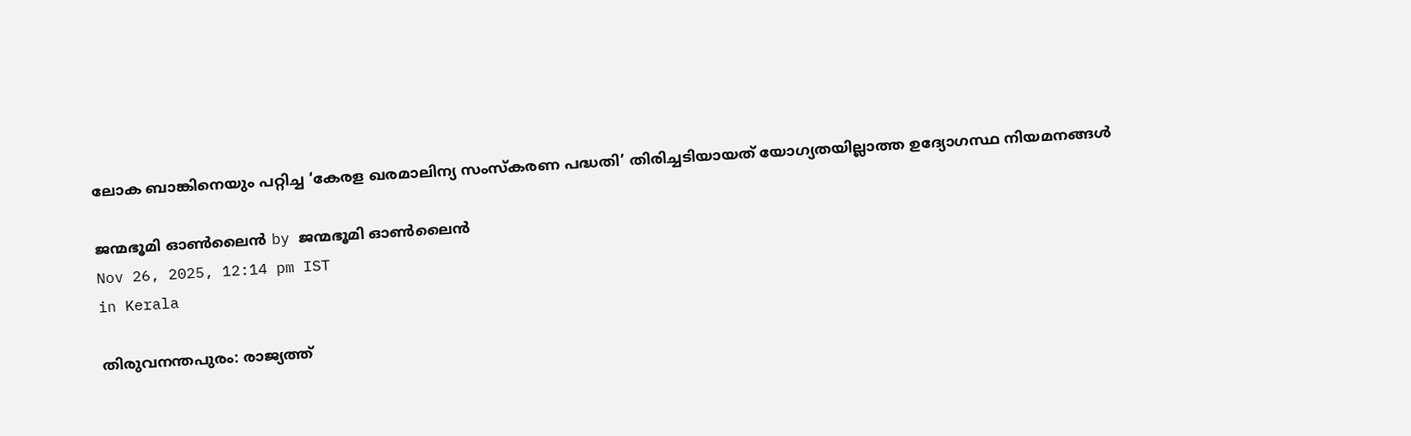ലോക ബാങ്കിനെയും പറ്റിച്ച ‘കേരള ഖരമാലിന്യ സംസ്‌കരണ പദ്ധതി’ തിരിച്ചടിയായത് യോഗ്യതയില്ലാത്ത ഉദ്യോഗസ്ഥ നിയമനങ്ങള്‍

ജന്മഭൂമി ഓണ്‍ലൈന്‍ by ജന്മഭൂമി ഓണ്‍ലൈന്‍
Nov 26, 2025, 12:14 pm IST
in Kerala

തിരുവനന്തപുരം: രാജ്യത്ത്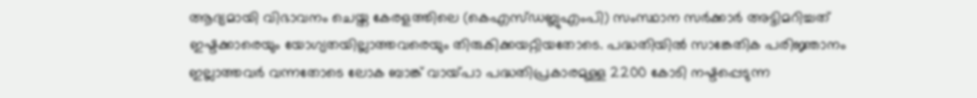ആദ്യമായി വിഭാവനം ചെയ്ത കേരളത്തിലെ (കെഎസ്ഡബ്ലുഎംപി) സംസ്ഥാന സര്‍ക്കാര്‍ അട്ടിമറിച്ചത് ഇഷ്ടക്കാരെയും യോഗ്യതയില്ലാത്തവരെയും തിരുകിക്കയറ്റിയതോടെ. പദ്ധതിയില്‍ സാങ്കേതിക പരിജ്ഞാനം ഇല്ലാത്തവര്‍ വന്നതോടെ ലോക ബാങ്ക് വായ്‌പാ പദ്ധതിപ്രകാരമുള്ള 2200 കോടി നഷ്ടപ്പെടുന്ന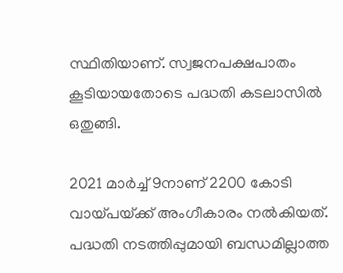സ്ഥിതിയാണ്. സ്വജനപക്ഷപാതം കൂടിയായതോടെ പദ്ധതി കടലാസില്‍ ഒതുങ്ങി.

2021 മാര്‍ച്ച് 9നാണ് 2200 കോടി വായ്‌പയ്‌ക്ക് അംഗീകാരം നല്‍കിയത്. പദ്ധതി നടത്തിപ്പുമായി ബന്ധമില്ലാത്ത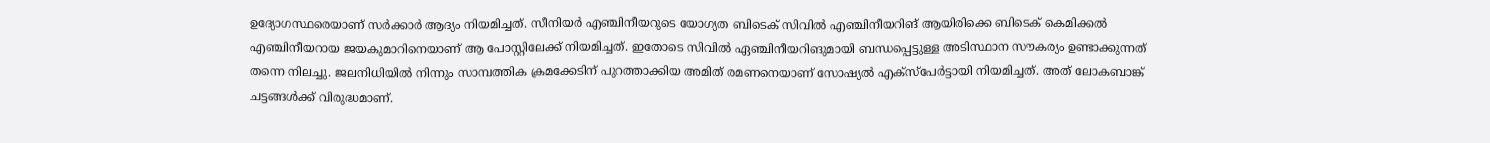ഉദ്യോഗസ്ഥരെയാണ് സര്‍ക്കാര്‍ ആദ്യം നിയമിച്ചത്. സീനിയര്‍ എഞ്ചിനീയറുടെ യോഗ്യത ബിടെക് സിവില്‍ എഞ്ചിനീയറിങ് ആയിരിക്കെ ബിടെക് കെമിക്കല്‍ എഞ്ചിനീയറായ ജയകുമാറിനെയാണ് ആ പോസ്റ്റിലേക്ക് നിയമിച്ചത്. ഇതോടെ സിവില്‍ ഏഞ്ചിനീയറിങുമായി ബന്ധപ്പെട്ടുള്ള അടിസ്ഥാന സൗകര്യം ഉണ്ടാക്കുന്നത് തന്നെ നിലച്ചു. ജലനിധിയില്‍ നിന്നും സാമ്പത്തിക ക്രമക്കേടിന് പുറത്താക്കിയ അമിത് രമണനെയാണ് സോഷ്യല്‍ എക്‌സ്‌പേര്‍ട്ടായി നിയമിച്ചത്. അത് ലോകബാങ്ക് ചട്ടങ്ങള്‍ക്ക് വിരുദ്ധമാണ്.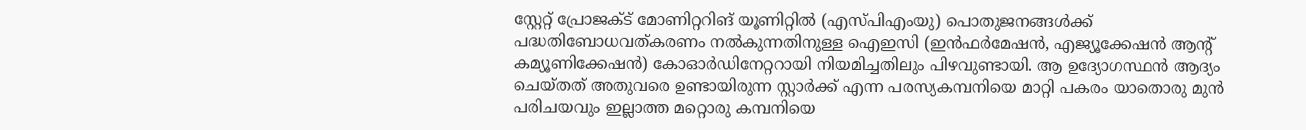സ്റ്റേറ്റ് പ്രോജക്ട് മോണിറ്ററിങ് യൂണിറ്റില്‍ (എസ്പിഎംയു) പൊതുജനങ്ങള്‍ക്ക് പദ്ധതിബോധവത്കരണം നല്‍കുന്നതിനുള്ള ഐഇസി (ഇന്‍ഫര്‍മേഷന്‍, എജ്യൂക്കേഷന്‍ ആന്റ് കമ്യൂണിക്കേഷന്‍) കോഓര്‍ഡിനേറ്ററായി നിയമിച്ചതിലും പിഴവുണ്ടായി. ആ ഉദ്യോഗസ്ഥന്‍ ആദ്യം ചെയ്തത് അതുവരെ ഉണ്ടായിരുന്ന സ്റ്റാര്‍ക്ക് എന്ന പരസ്യകമ്പനിയെ മാറ്റി പകരം യാതൊരു മുന്‍ പരിചയവും ഇല്ലാത്ത മറ്റൊരു കമ്പനിയെ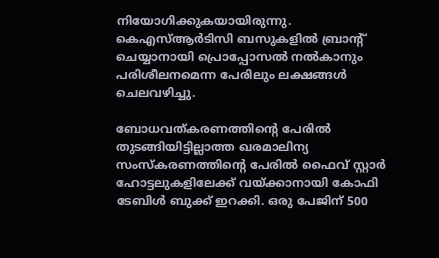നിയോഗിക്കുകയായിരുന്നു. കെഎസ്ആര്‍ടിസി ബസുകളില്‍ ബ്രാന്റ് ചെയ്യാനായി പ്രൊപ്പോസല്‍ നല്‍കാനും പരിശീലനമെന്ന പേരിലും ലക്ഷങ്ങള്‍ ചെലവഴിച്ചു.

ബോധവത്കരണത്തിന്റെ പേരില്‍ തുടങ്ങിയിട്ടില്ലാത്ത ഖരമാലിന്യ സംസ്‌കരണത്തിന്റെ പേരില്‍ ഫൈവ് സ്റ്റാര്‍ ഹോട്ടലുകളിലേക്ക് വയ്‌ക്കാനായി കോഫി ടേബിള്‍ ബുക്ക് ഇറക്കി. ഒരു പേജിന് 500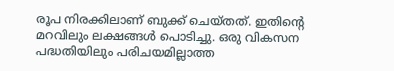രൂപ നിരക്കിലാണ് ബുക്ക് ചെയ്തത്. ഇതിന്റെ മറവിലും ലക്ഷങ്ങള്‍ പൊടിച്ചു. ഒരു വികസന പദ്ധതിയിലും പരിചയമില്ലാത്ത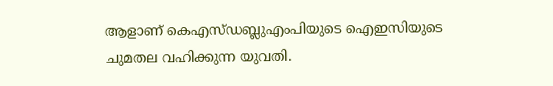ആളാണ് കെഎസ്ഡബ്ലുഎംപിയുടെ ഐഇസിയുടെ ചുമതല വഹിക്കുന്ന യുവതി.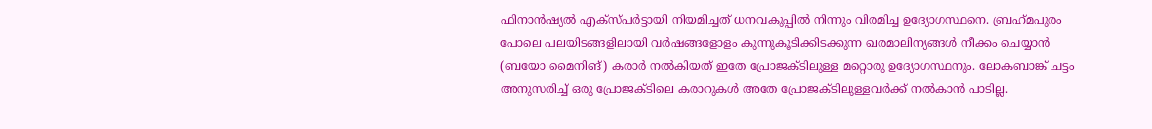ഫിനാന്‍ഷ്യല്‍ എക്‌സ്പര്‍ട്ടായി നിയമിച്ചത് ധനവകുപ്പില്‍ നിന്നും വിരമിച്ച ഉദ്യോഗസ്ഥനെ. ബ്രഹ്‌മപുരം പോലെ പലയിടങ്ങളിലായി വര്‍ഷങ്ങളോളം കുന്നുകൂടിക്കിടക്കുന്ന ഖരമാലിന്യങ്ങള്‍ നീക്കം ചെയ്യാന്‍ (ബയോ മൈനിങ്) കരാര്‍ നല്‍കിയത് ഇതേ പ്രോജക്ടിലുള്ള മറ്റൊരു ഉദ്യോഗസ്ഥനും. ലോകബാങ്ക് ചട്ടം അനുസരിച്ച് ഒരു പ്രോജക്ടിലെ കരാറുകള്‍ അതേ പ്രോജക്ടിലുള്ളവര്‍ക്ക് നല്‍കാന്‍ പാടില്ല.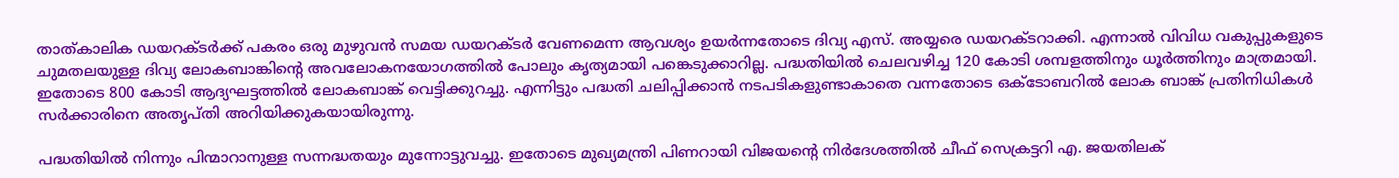താത്കാലിക ഡയറക്ടര്‍ക്ക് പകരം ഒരു മുഴുവന്‍ സമയ ഡയറക്ടര്‍ വേണമെന്ന ആവശ്യം ഉയര്‍ന്നതോടെ ദിവ്യ എസ്. അയ്യരെ ഡയറക്ടറാക്കി. എന്നാല്‍ വിവിധ വകുപ്പുകളുടെ ചുമതലയുള്ള ദിവ്യ ലോകബാങ്കിന്റെ അവലോകനയോഗത്തില്‍ പോലും കൃത്യമായി പങ്കെടുക്കാറില്ല. പദ്ധതിയില്‍ ചെലവഴിച്ച 120 കോടി ശമ്പളത്തിനും ധൂര്‍ത്തിനും മാത്രമായി. ഇതോടെ 800 കോടി ആദ്യഘട്ടത്തില്‍ ലോകബാങ്ക് വെട്ടിക്കുറച്ചു. എന്നിട്ടും പദ്ധതി ചലിപ്പിക്കാന്‍ നടപടികളുണ്ടാകാതെ വന്നതോടെ ഒക്ടോബറില്‍ ലോക ബാങ്ക് പ്രതിനിധികള്‍ സര്‍ക്കാരിനെ അതൃപ്തി അറിയിക്കുകയായിരുന്നു.

പദ്ധതിയില്‍ നിന്നും പിന്മാറാനുള്ള സന്നദ്ധതയും മുന്നോട്ടുവച്ചു. ഇതോടെ മുഖ്യമന്ത്രി പിണറായി വിജയന്റെ നിര്‍ദേശത്തില്‍ ചീഫ് സെക്രട്ടറി എ. ജയതിലക്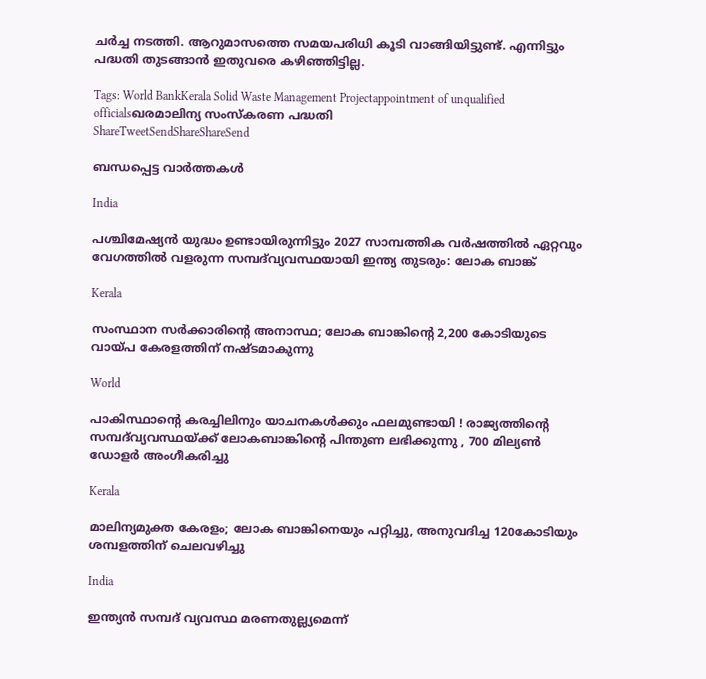ചര്‍ച്ച നടത്തി. ആറുമാസത്തെ സമയപരിധി കൂടി വാങ്ങിയിട്ടുണ്ട്. എന്നിട്ടും പദ്ധതി തുടങ്ങാന്‍ ഇതുവരെ കഴിഞ്ഞിട്ടില്ല.

Tags: World BankKerala Solid Waste Management Projectappointment of unqualified officialsഖരമാലിന്യ സംസ്‌കരണ പദ്ധതി
ShareTweetSendShareShareSend

ബന്ധപ്പെട്ട വാര്‍ത്തകള്‍

India

പശ്ചിമേഷ്യൻ യുദ്ധം ഉണ്ടായിരുന്നിട്ടും 2027 സാമ്പത്തിക വർഷത്തിൽ ഏറ്റവും വേഗത്തിൽ വളരുന്ന സമ്പദ്‌വ്യവസ്ഥയായി ഇന്ത്യ തുടരും: ലോക ബാങ്ക്

Kerala

സംസ്ഥാന സര്‍ക്കാരിന്റെ അനാസ്ഥ; ലോക ബാങ്കിന്റെ 2,200 കോടിയുടെ വായ്‌പ കേരളത്തിന് നഷ്ടമാകുന്നു

World

പാകിസ്ഥാന്റെ കരച്ചിലിനും യാചനകൾക്കും ഫലമുണ്ടായി ! രാജ്യത്തിന്റെ സമ്പദ്‌വ്യവസ്ഥയ്‌ക്ക് ലോകബാങ്കിന്റെ പിന്തുണ ലഭിക്കുന്നു , 700 മില്യൺ ഡോളർ അംഗീകരിച്ചു

Kerala

മാലിന്യമുക്ത കേരളം; ലോക ബാങ്കിനെയും പറ്റിച്ചു, അനുവദിച്ച 120കോടിയും ശമ്പളത്തിന് ചെലവഴിച്ചു

India

ഇന്ത്യന്‍ സമ്പദ് വ്യവസ്ഥ മരണതുല്ല്യമെന്ന്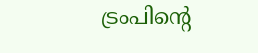ട്രംപിന്റെ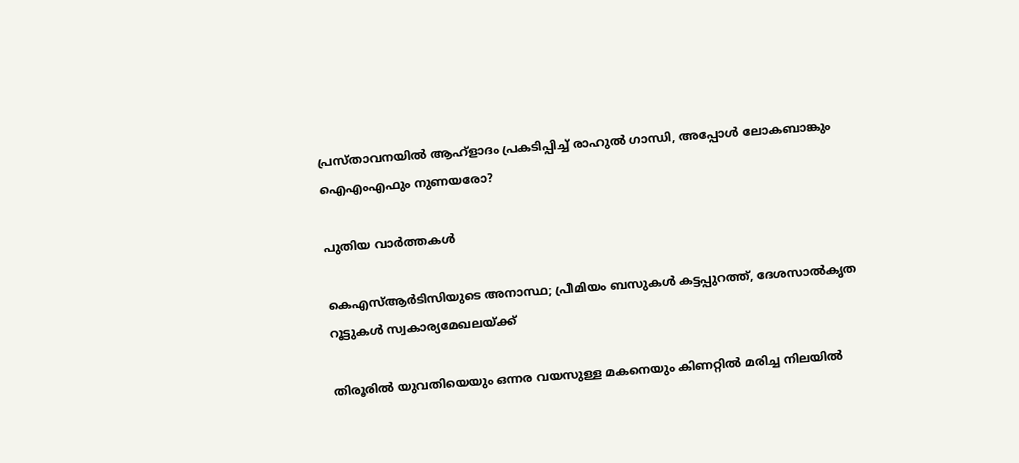പ്രസ്താവനയില്‍ ആഹ്ളാദം പ്രകടിപ്പിച്ച് രാഹുല്‍ ഗാന്ധി, അപ്പോള്‍ ലോകബാങ്കും ഐഎംഎഫും നുണയരോ?

പുതിയ വാര്‍ത്തകള്‍

കെഎസ്ആര്‍ടിസിയുടെ അനാസ്ഥ; പ്രീമിയം ബസുകള്‍ കട്ടപ്പുറത്ത്, ദേശസാല്‍കൃത റൂട്ടുകള്‍ സ്വകാര്യമേഖലയ്‌ക്ക്

തിരൂരിൽ യുവതിയെയും ഒന്നര വയസുള്ള മകനെയും കിണറ്റിൽ മരിച്ച നിലയിൽ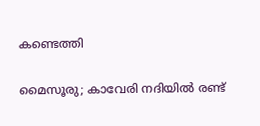കണ്ടെത്തി

മൈസൂരു; കാവേരി നദിയിൽ രണ്ട്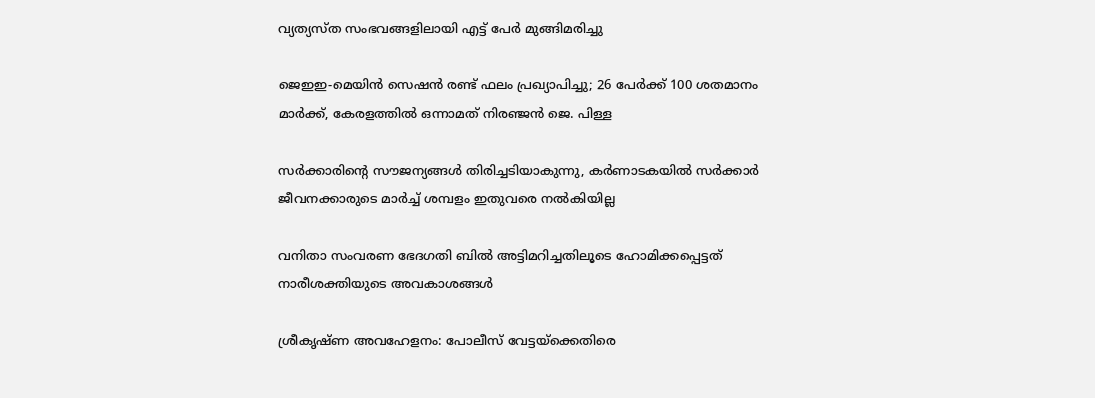വ്യത്യസ്ത സംഭവങ്ങളിലായി എട്ട് പേർ മുങ്ങിമരിച്ചു

ജെഇഇ-മെയിൻ സെഷൻ രണ്ട് ഫലം പ്രഖ്യാപിച്ചു; 26 പേർക്ക് 100 ശതമാനം മാർക്ക്, കേരളത്തിൽ ഒന്നാമത് നിരഞ്ജന്‍ ജെ. പിള്ള

സർക്കാരിന്റെ സൗജന്യങ്ങൾ തിരിച്ചടിയാകുന്നു, കർണാടകയിൽ സർക്കാർ ജീവനക്കാരുടെ മാർച്ച് ശമ്പളം ഇതുവരെ നൽകിയില്ല

വനിതാ സംവരണ ഭേദഗതി ബില്‍ അട്ടിമറിച്ചതിലൂടെ ഹോമിക്കപ്പെട്ടത് നാരീശക്തിയുടെ അവകാശങ്ങള്‍

ശ്രീകൃഷ്ണ അവഹേളനം: പോലീസ് വേട്ടയ്‌ക്കെതിരെ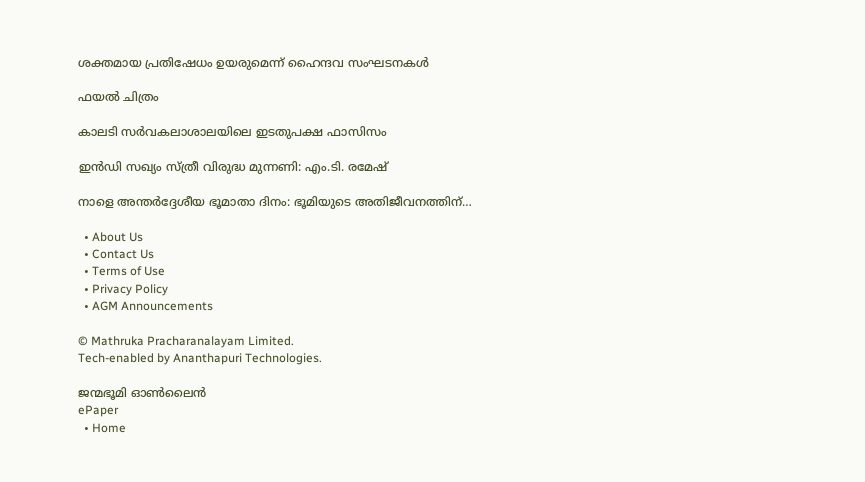ശക്തമായ പ്രതിഷേധം ഉയരുമെന്ന് ഹൈന്ദവ സംഘടനകള്‍

ഫയല്‍ ചിത്രം

കാലടി സര്‍വകലാശാലയിലെ ഇടതുപക്ഷ ഫാസിസം

ഇന്‍ഡി സഖ്യം സ്ത്രീ വിരുദ്ധ മുന്നണി: എം.ടി. രമേഷ്

നാളെ അന്തര്‍ദ്ദേശീയ ഭൂമാതാ ദിനം: ഭൂമിയുടെ അതിജീവനത്തിന്…

  • About Us
  • Contact Us
  • Terms of Use
  • Privacy Policy
  • AGM Announcements

© Mathruka Pracharanalayam Limited.
Tech-enabled by Ananthapuri Technologies.

ജന്മഭൂമി ഓണ്‍ലൈന്‍
ePaper
  • Home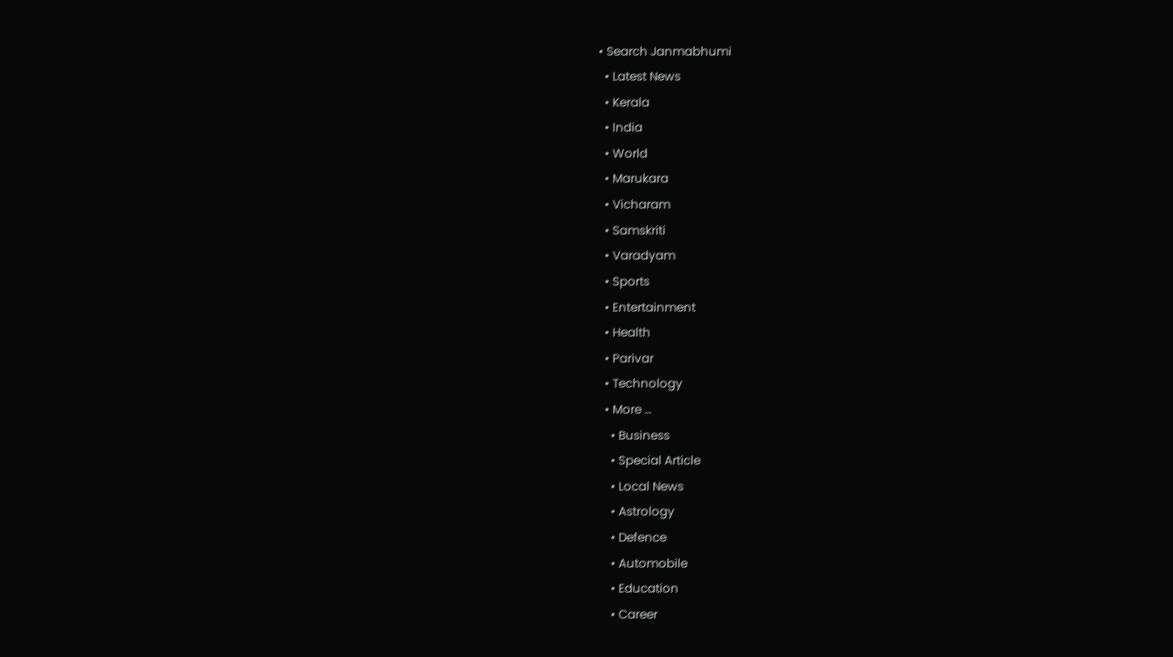• Search Janmabhumi
  • Latest News
  • Kerala
  • India
  • World
  • Marukara
  • Vicharam
  • Samskriti
  • Varadyam
  • Sports
  • Entertainment
  • Health
  • Parivar
  • Technology
  • More …
    • Business
    • Special Article
    • Local News
    • Astrology
    • Defence
    • Automobile
    • Education
    • Career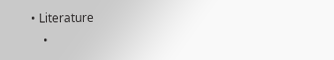• Literature
    •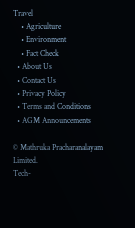Travel
    • Agriculture
    • Environment
    • Fact Check
  • About Us
  • Contact Us
  • Privacy Policy
  • Terms and Conditions
  • AGM Announcements

© Mathruka Pracharanalayam Limited.
Tech-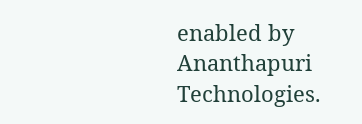enabled by Ananthapuri Technologies.